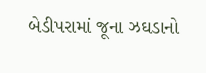બેડીપરામાં જૂના ઝઘડાનો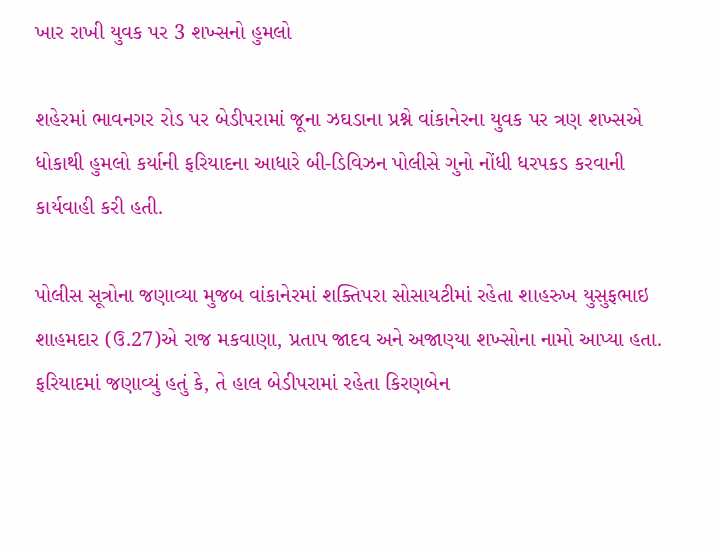ખાર રાખી યુવક પર 3 શખ્સનો હુમલો

શહેરમાં ભાવનગર રોડ પર બેડીપરામાં જૂના ઝઘડાના પ્રશ્ને વાંકાનેરના યુવક પર ત્રણ શખ્સએ ધોકાથી હુમલો કર્યાની ફરિયાદના આધારે બી-ડિવિઝન પોલીસે ગુનો નોંધી ધરપકડ કરવાની કાર્યવાહી કરી હતી.

પોલીસ સૂત્રોના જણાવ્યા મુજબ વાંકાનેરમાં શક્તિપરા સોસાયટીમાં રહેતા શાહરુખ યુસુફભાઇ શાહમદાર (ઉ.27)એ રાજ મકવાણા, પ્રતાપ જાદવ અને અજાણ્યા શખ્સોના નામો આપ્યા હતા. ફરિયાદમાં જણાવ્યું હતું કે, તે હાલ બેડીપરામાં રહેતા કિરણબેન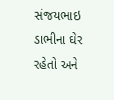સંજયભાઇ ડાભીના ઘેર રહેતો અને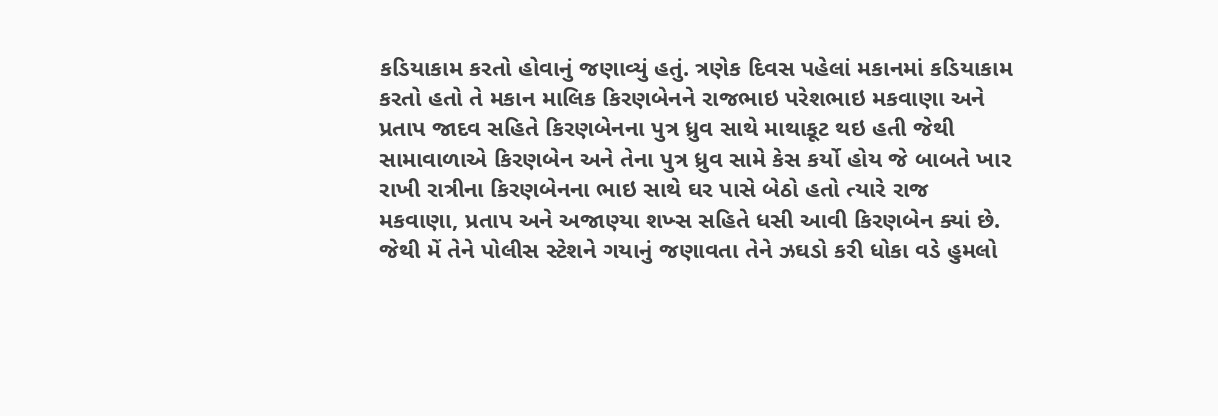કડિયાકામ કરતો હોવાનું જણાવ્યું હતું. ત્રણેક દિવસ પહેલાં મકાનમાં કડિયાકામ કરતો હતો તે મકાન માલિક કિરણબેનને રાજભાઇ પરેશભાઇ મકવાણા અને પ્રતાપ જાદવ સહિતે કિરણબેનના પુત્ર ધ્રુવ સાથે માથાકૂટ થઇ હતી જેથી સામાવાળાએ કિરણબેન અને તેના પુત્ર ધ્રુવ સામે કેસ કર્યો હોય જે બાબતે ખાર રાખી રાત્રીના કિરણબેનના ભાઇ સાથે ઘર પાસે બેઠો હતો ત્યારે રાજ મકવાણા, પ્રતાપ અને અજાણ્યા શખ્સ સહિતે ધસી આવી કિરણબેન ક્યાં છે. જેથી મેં તેને પોલીસ સ્ટેશને ગયાનું જણાવતા તેને ઝઘડો કરી ધોકા વડે હુમલો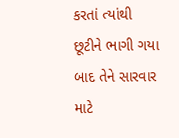કરતાં ત્યાંથી છૂટીને ભાગી ગયા બાદ તેને સારવાર માટે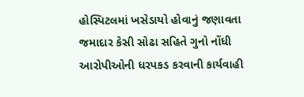હોસ્પિટલમાં ખસેડાયો હોવાનું જણાવતા જમાદાર કેસી સોઢા સહિતે ગુનો નોંધી આરોપીઓની ધરપકડ કરવાની કાર્યવાહી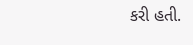કરી હતી.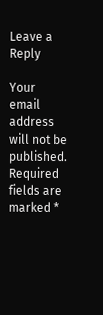Leave a Reply

Your email address will not be published. Required fields are marked *